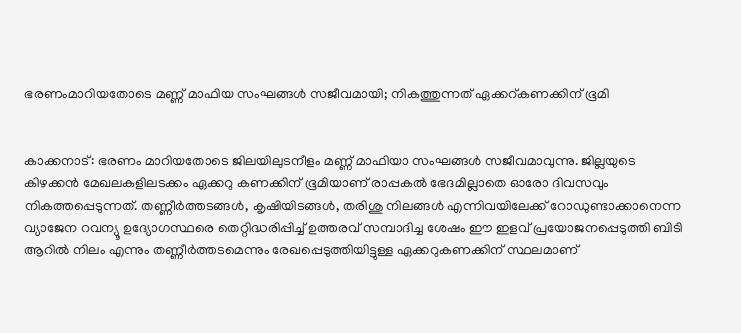ഭരണംമാറിയതോടെ മണ്ണ് മാഫിയ സംഘങ്ങള്‍ സജീവമായി; നികത്തുന്നത് ഏക്കറ്കണക്കിന് ഭൂമി


കാക്കനാട്: ഭരണം മാറിയതോടെ ജിലയിലുടനീളം മണ്ണ് മാഫിയാ സംഘങ്ങള്‍ സജീവമാവുന്നു. ജില്ലയുടെ കിഴക്കന്‍ മേഖലകളിലടക്കം ഏക്കറു കണക്കിന് ഭൂമിയാണ് രാപ്പകല്‍ ഭേദമില്ലാതെ ഓരോ ദിവസവും നികത്തപ്പെടുന്നത്. തണ്ണീര്‍ത്തടങ്ങള്‍, കൃഷിയിടങ്ങള്‍, തരിശു നിലങ്ങള്‍ എന്നിവയിലേക്ക് റോഡുണ്ടാക്കാനെന്ന വ്യാജേന റവന്യൂ ഉദ്യോഗസ്ഥരെ തെറ്റിദ്ധരിപ്പിച്ച് ഉത്തരവ് സമ്പാദിച്ച ശേഷം ഈ ഇളവ് പ്രയോജനപ്പെടുത്തി ബിടി ആറില്‍ നിലം എന്നും തണ്ണീര്‍ത്തടമെന്നും രേഖപ്പെടുത്തിയിട്ടുള്ള ഏക്കറുകണക്കിന് സ്ഥലമാണ്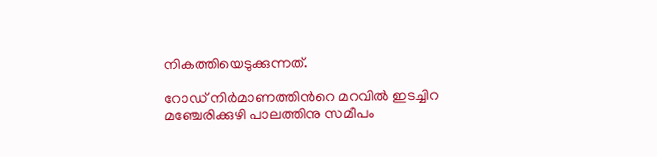നികത്തിയെടുക്കുന്നത്.

റോഡ് നിര്‍മാണത്തിന്‍റെ മറവില്‍ ഇടച്ചിറ മഞ്ചേരിക്കുഴി പാലത്തിനു സമീപം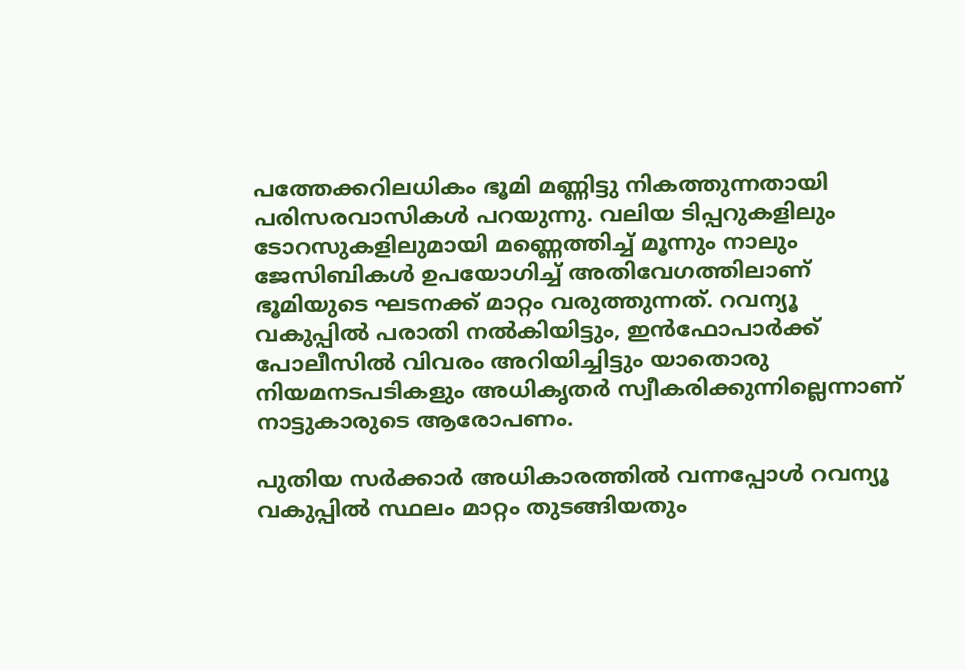പത്തേക്കറിലധികം ഭൂമി മണ്ണിട്ടു നികത്തുന്നതായി പരിസരവാസികള്‍ പറയുന്നു. വലിയ ടിപ്പറുകളിലും ടോറസുകളിലുമായി മണ്ണെത്തിച്ച് മൂന്നും നാലും ജേസിബികള്‍ ഉപയോഗിച്ച് അതിവേഗത്തിലാണ് ഭൂമിയുടെ ഘടനക്ക് മാറ്റം വരുത്തുന്നത്. റവന്യൂ വകുപ്പില്‍ പരാതി നല്‍കിയിട്ടും, ഇന്‍ഫോപാര്‍ക്ക് പോലീസില്‍ വിവരം അറിയിച്ചിട്ടും യാതൊരു നിയമനടപടികളും അധികൃതര്‍ സ്വീകരിക്കുന്നില്ലെന്നാണ് നാട്ടുകാരുടെ ആരോപണം.

പുതിയ സര്‍ക്കാര്‍ അധികാരത്തില്‍ വന്നപ്പോള്‍ റവന്യൂ വകുപ്പില്‍ സ്ഥലം മാറ്റം തുടങ്ങിയതും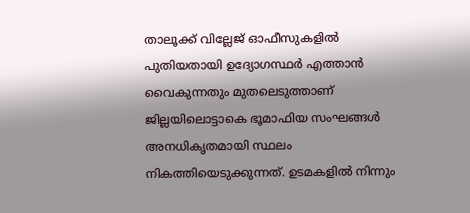താലൂക്ക് വില്ലേജ് ഓഫീസുകളില്‍ പുതിയതായി ഉദ്യോഗസ്ഥര്‍ എത്താന്‍ വൈകുന്നതും മുതലെടുത്താണ് ജില്ലയിലൊട്ടാകെ ഭൂമാഫിയ സംഘങ്ങള്‍ അനധികൃതമായി സ്ഥലം നികത്തിയെടുക്കുന്നത്. ഉടമകളില്‍ നിന്നും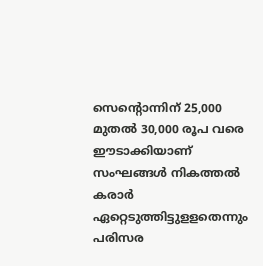സെന്‍റൊന്നിന് 25,000 മുതല്‍ 30,000 രൂപ വരെ ഈടാക്കിയാണ് സംഘങ്ങള്‍ നികത്തല്‍ കരാര്‍ ഏറ്റെടുത്തിട്ടുളളതെന്നും പരിസര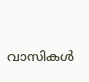വാസികള്‍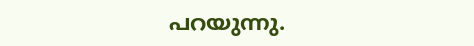പറയുന്നു.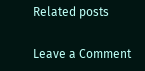Related posts

Leave a Comment